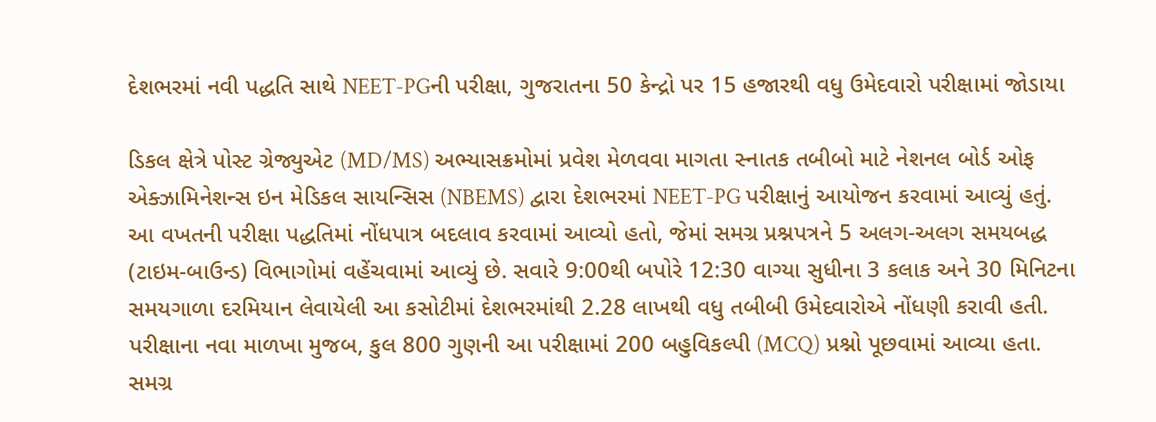દેશભરમાં નવી પદ્ધતિ સાથે NEET-PGની પરીક્ષા, ગુજરાતના 50 કેન્દ્રો પર 15 હજારથી વધુ ઉમેદવારો પરીક્ષામાં જોડાયા

ડિકલ ક્ષેત્રે પોસ્ટ ગ્રેજ્યુએટ (MD/MS) અભ્યાસક્રમોમાં પ્રવેશ મેળવવા માગતા સ્નાતક તબીબો માટે નેશનલ બોર્ડ ઓફ એક્ઝામિનેશન્સ ઇન મેડિકલ સાયન્સિસ (NBEMS) દ્વારા દેશભરમાં NEET-PG પરીક્ષાનું આયોજન કરવામાં આવ્યું હતું. આ વખતની પરીક્ષા પદ્ધતિમાં નોંધપાત્ર બદલાવ કરવામાં આવ્યો હતો, જેમાં સમગ્ર પ્રશ્નપત્રને 5 અલગ-અલગ સમયબદ્ધ (ટાઇમ-બાઉન્ડ) વિભાગોમાં વહેંચવામાં આવ્યું છે. સવારે 9:00થી બપોરે 12:30 વાગ્યા સુધીના 3 કલાક અને 30 મિનિટના સમયગાળા દરમિયાન લેવાયેલી આ કસોટીમાં દેશભરમાંથી 2.28 લાખથી વધુ તબીબી ઉમેદવારોએ નોંધણી કરાવી હતી.
પરીક્ષાના નવા માળખા મુજબ, કુલ 800 ગુણની આ પરીક્ષામાં 200 બહુવિકલ્પી (MCQ) પ્રશ્નો પૂછવામાં આવ્યા હતા. સમગ્ર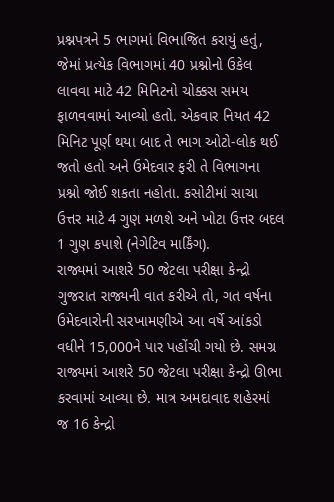પ્રશ્નપત્રને 5 ભાગમાં વિભાજિત કરાયું હતું, જેમાં પ્રત્યેક વિભાગમાં 40 પ્રશ્નોનો ઉકેલ લાવવા માટે 42 મિનિટનો ચોક્કસ સમય ફાળવવામાં આવ્યો હતો. એકવાર નિયત 42 મિનિટ પૂર્ણ થયા બાદ તે ભાગ ઓટો-લોક થઈ જતો હતો અને ઉમેદવાર ફરી તે વિભાગના પ્રશ્નો જોઈ શકતા નહોતા. કસોટીમાં સાચા ઉત્તર માટે 4 ગુણ મળશે અને ખોટા ઉત્તર બદલ 1 ગુણ કપાશે (નેગેટિવ માર્કિંગ).
રાજ્યમાં આશરે 50 જેટલા પરીક્ષા કેન્દ્રો
ગુજરાત રાજ્યની વાત કરીએ તો, ગત વર્ષના ઉમેદવારોની સરખામણીએ આ વર્ષે આંકડો વધીને 15,000ને પાર પહોંચી ગયો છે. સમગ્ર રાજ્યમાં આશરે 50 જેટલા પરીક્ષા કેન્દ્રો ઊભા કરવામાં આવ્યા છે. માત્ર અમદાવાદ શહેરમાં જ 16 કેન્દ્રો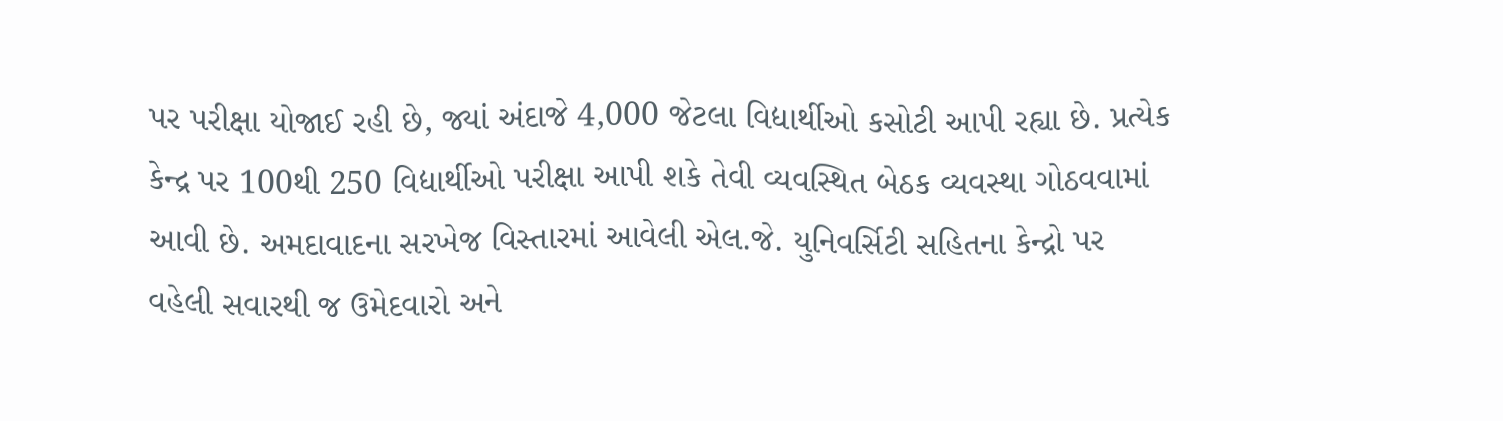પર પરીક્ષા યોજાઈ રહી છે, જ્યાં અંદાજે 4,000 જેટલા વિદ્યાર્થીઓ કસોટી આપી રહ્યા છે. પ્રત્યેક કેન્દ્ર પર 100થી 250 વિદ્યાર્થીઓ પરીક્ષા આપી શકે તેવી વ્યવસ્થિત બેઠક વ્યવસ્થા ગોઠવવામાં આવી છે. અમદાવાદના સરખેજ વિસ્તારમાં આવેલી એલ.જે. યુનિવર્સિટી સહિતના કેન્દ્રો પર વહેલી સવારથી જ ઉમેદવારો અને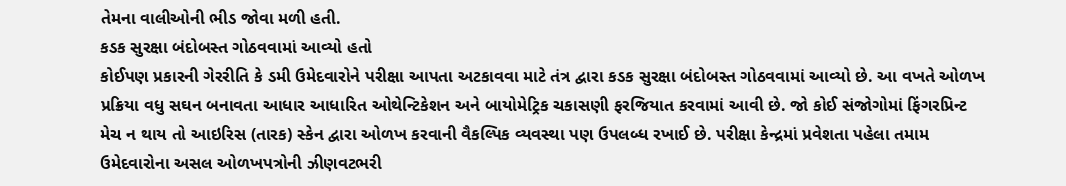તેમના વાલીઓની ભીડ જોવા મળી હતી.
કડક સુરક્ષા બંદોબસ્ત ગોઠવવામાં આવ્યો હતો
કોઈપણ પ્રકારની ગેરરીતિ કે ડમી ઉમેદવારોને પરીક્ષા આપતા અટકાવવા માટે તંત્ર દ્વારા કડક સુરક્ષા બંદોબસ્ત ગોઠવવામાં આવ્યો છે. આ વખતે ઓળખ પ્રક્રિયા વધુ સઘન બનાવતા આધાર આધારિત ઓથેન્ટિકેશન અને બાયોમેટ્રિક ચકાસણી ફરજિયાત કરવામાં આવી છે. જો કોઈ સંજોગોમાં ફિંગરપ્રિન્ટ મેચ ન થાય તો આઇરિસ (તારક) સ્કેન દ્વારા ઓળખ કરવાની વૈકલ્પિક વ્યવસ્થા પણ ઉપલબ્ધ રખાઈ છે. પરીક્ષા કેન્દ્રમાં પ્રવેશતા પહેલા તમામ ઉમેદવારોના અસલ ઓળખપત્રોની ઝીણવટભરી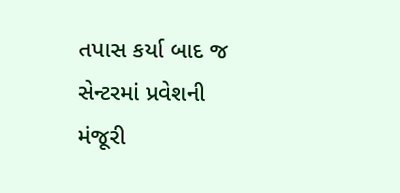તપાસ કર્યા બાદ જ સેન્ટરમાં પ્રવેશની મંજૂરી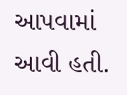આપવામાં આવી હતી.